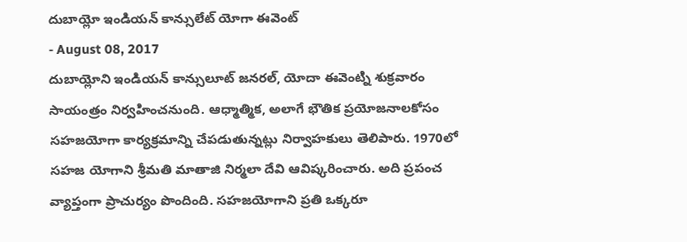దుబాయ్లో ఇండియన్ కాన్సులేట్ యోగా ఈవెంట్
- August 08, 2017
దుబాయ్లోని ఇండియన్ కాన్సులూట్ జనరల్, యోదా ఈవెంట్ని శుక్రవారం సాయంత్రం నిర్వహించనుంది. ఆధ్మాత్మిక, అలాగే భౌతిక ప్రయోజనాలకోసం సహజయోగా కార్యక్రమాన్ని చేపడుతున్నట్లు నిర్వాహకులు తెలిపారు. 1970లో సహజ యోగాని శ్రీమతి మాతాజి నిర్మలా దేవి ఆవిష్కరించారు. అది ప్రపంచ వ్యాప్తంగా ప్రాచుర్యం పొందింది. సహజయోగాని ప్రతి ఒక్కరూ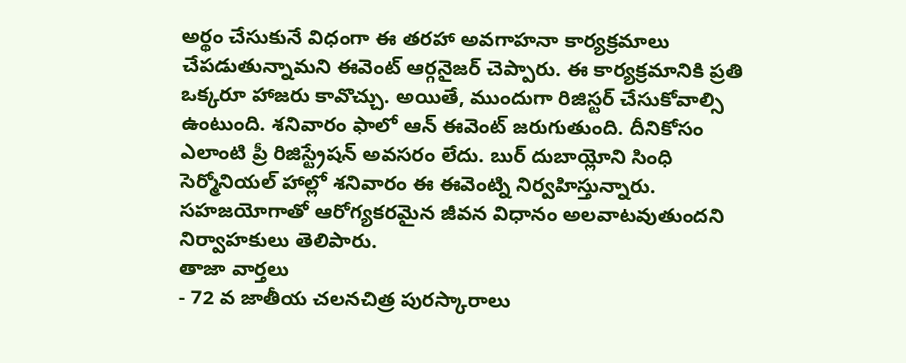అర్థం చేసుకునే విధంగా ఈ తరహా అవగాహనా కార్యక్రమాలు చేపడుతున్నామని ఈవెంట్ ఆర్గనైజర్ చెప్పారు. ఈ కార్యక్రమానికి ప్రతి ఒక్కరూ హాజరు కావొచ్చు. అయితే, ముందుగా రిజిస్టర్ చేసుకోవాల్సి ఉంటుంది. శనివారం ఫాలో ఆన్ ఈవెంట్ జరుగుతుంది. దీనికోసం ఎలాంటి ప్రీ రిజిస్ట్రేషన్ అవసరం లేదు. బుర్ దుబాయ్లోని సింధి సెర్మోనియల్ హాల్లో శనివారం ఈ ఈవెంట్ని నిర్వహిస్తున్నారు. సహజయోగాతో ఆరోగ్యకరమైన జీవన విధానం అలవాటవుతుందని నిర్వాహకులు తెలిపారు.
తాజా వార్తలు
- 72 వ జాతీయ చలనచిత్ర పురస్కారాలు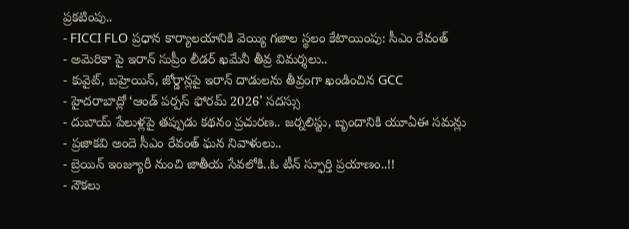ప్రకటింపు..
- FICCI FLO ప్రధాన కార్యాలయానికి వెయ్యి గజాల స్థలం కేటాయింపు: సీఎం రేవంత్
- అమెరికా పై ఇరాన్ సుప్రీం లీడర్ ఖమేనీ తీవ్ర విమర్శలు..
- కువైట్, బహ్రెయిన్, జోర్డాన్లపై ఇరాన్ దాడులను తీవ్రంగా ఖండించిన GCC
- హైదరాబాద్లో ‘ఆండ్ పర్పస్ ఫోరమ్ 2026’ సదస్సు
- దుబాయ్ పేలుళ్లపై తప్పుడు కథనం ప్రచురణ.. జర్నలిస్టు, బృందానికి యూఏఈ సమన్లు
- ప్రజాకవి అందె సీఎం రేవంత్ ఘన నివాళులు..
- బ్రెయిన్ ఇంజ్యూరీ నుంచి జాతీయ సేవలోకి..ఓ టీన్ స్ఫూర్తి ప్రయాణం..!!
- నౌకలు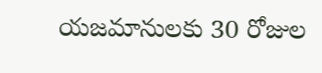యజమానులకు 30 రోజుల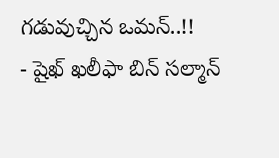గడువుచ్చిన ఒమన్..!!
- షైఖ్ ఖలీఫా బిన్ సల్మాన్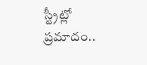స్ట్రీట్లో ప్రమాదం..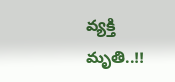వ్యక్తి మృతి..!!